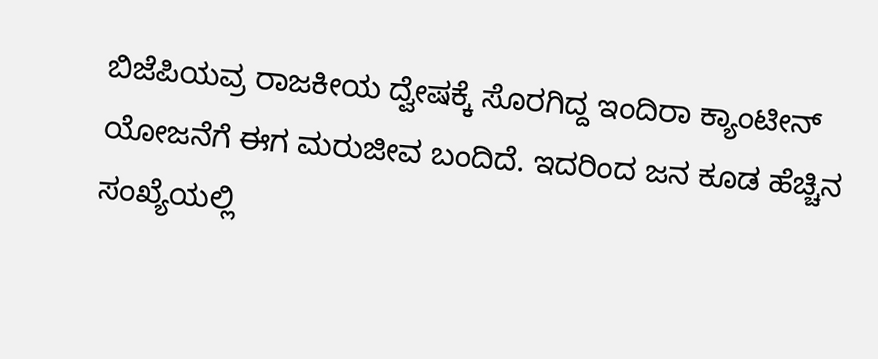ಬಿಜೆಪಿಯವ್ರ ರಾಜಕೀಯ ದ್ವೇಷಕ್ಕೆ ಸೊರಗಿದ್ದ ಇಂದಿರಾ ಕ್ಯಾಂಟೀನ್ ಯೋಜನೆಗೆ ಈಗ ಮರುಜೀವ ಬಂದಿದೆ. ಇದರಿಂದ ಜನ ಕೂಡ ಹೆಚ್ಚಿನ ಸಂಖ್ಯೆಯಲ್ಲಿ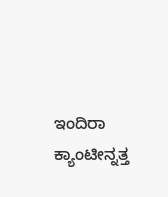ಇಂದಿರಾ ಕ್ಯಾಂಟೀನ್ನತ್ತ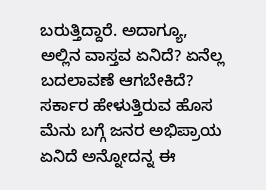ಬರುತ್ತಿದ್ದಾರೆ. ಅದಾಗ್ಯೂ, ಅಲ್ಲಿನ ವಾಸ್ತವ ಏನಿದೆ? ಏನೆಲ್ಲ ಬದಲಾವಣೆ ಆಗಬೇಕಿದೆ? ಸರ್ಕಾರ ಹೇಳುತ್ತಿರುವ ಹೊಸ ಮೆನು ಬಗ್ಗೆ ಜನರ ಅಭಿಪ್ರಾಯ ಏನಿದೆ ಅನ್ನೋದನ್ನ ಈ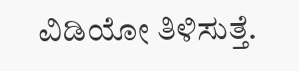ವಿಡಿಯೋ ತಿಳಿಸುತ್ತೆ.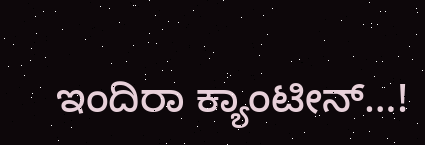ಇಂದಿರಾ ಕ್ಯಾಂಟೀನ್…!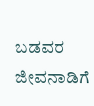ಬಡವರ ಜೀವನಾಡಿಗೆ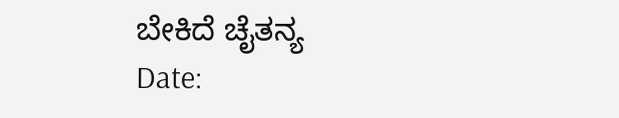ಬೇಕಿದೆ ಚೈತನ್ಯ
Date: